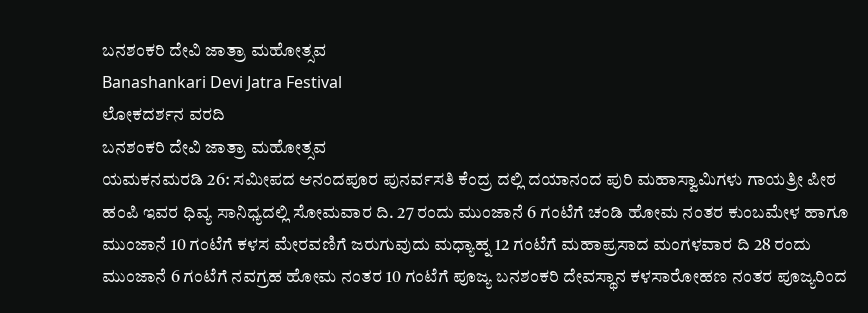ಬನಶಂಕರಿ ದೇವಿ ಜಾತ್ರಾ ಮಹೋತ್ಸವ
Banashankari Devi Jatra Festival
ಲೋಕದರ್ಶನ ವರದಿ
ಬನಶಂಕರಿ ದೇವಿ ಜಾತ್ರಾ ಮಹೋತ್ಸವ
ಯಮಕನಮರಡಿ 26: ಸಮೀಪದ ಆನಂದಪೂರ ಪುನರ್ವಸತಿ ಕೆಂದ್ರ ದಲ್ಲಿ ದಯಾನಂದ ಪುರಿ ಮಹಾಸ್ವಾಮಿಗಳು ಗಾಯತ್ರೀ ಪೀಠ ಹಂಪಿ ಇವರ ಧಿವ್ಯ ಸಾನಿಧ್ಯದಲ್ಲಿ ಸೋಮವಾರ ದಿ. 27 ರಂದು ಮುಂಜಾನೆ 6 ಗಂಟೆಗೆ ಚಂಡಿ ಹೋಮ ನಂತರ ಕುಂಬಮೇಳ ಹಾಗೂ ಮುಂಜಾನೆ 10 ಗಂಟೆಗೆ ಕಳಸ ಮೇರವಣಿಗೆ ಜರುಗುವುದು ಮಧ್ಯಾಹ್ನ 12 ಗಂಟೆಗೆ ಮಹಾಪ್ರಸಾದ ಮಂಗಳವಾರ ದಿ 28 ರಂದು ಮುಂಜಾನೆ 6 ಗಂಟೆಗೆ ನವಗ್ರಹ ಹೋಮ ನಂತರ 10 ಗಂಟೆಗೆ ಪೂಜ್ಯ ಬನಶಂಕರಿ ದೇವಸ್ಥಾನ ಕಳಸಾರೋಹಣ ನಂತರ ಪೂಜ್ಯರಿಂದ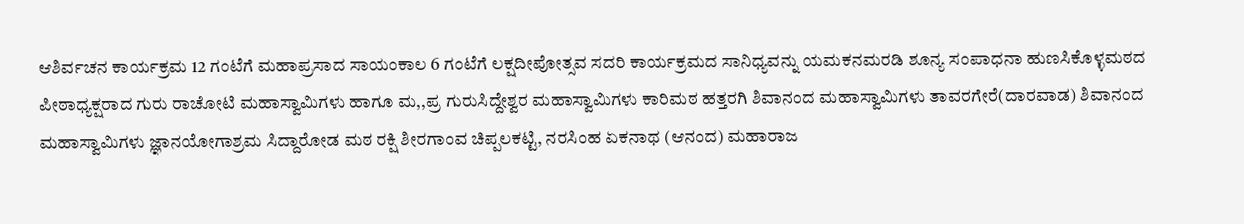ಆಶಿರ್ವಚನ ಕಾರ್ಯಕ್ರಮ 12 ಗಂಟೆಗೆ ಮಹಾಪ್ರಸಾದ ಸಾಯಂಕಾಲ 6 ಗಂಟೆಗೆ ಲಕ್ಷದೀಪೋತ್ಸವ ಸದರಿ ಕಾರ್ಯಕ್ರಮದ ಸಾನಿಧ್ಯವನ್ನು ಯಮಕನಮರಡಿ ಶೂನ್ಯ ಸಂಪಾಧನಾ ಹುಣಸಿಕೊಳ್ಳಮಠದ ಪೀಠಾಧ್ಯಕ್ಷರಾದ ಗುರು ರಾಚೋಟಿ ಮಹಾಸ್ವಾಮಿಗಳು ಹಾಗೂ ಮ,,ಪ್ರ ಗುರುಸಿದ್ದೇಶ್ವರ ಮಹಾಸ್ವಾಮಿಗಳು ಕಾರಿಮಠ ಹತ್ತರಗಿ ಶಿವಾನಂದ ಮಹಾಸ್ವಾಮಿಗಳು ತಾವರಗೇರೆ(ದಾರವಾಡ) ಶಿವಾನಂದ ಮಹಾಸ್ವಾಮಿಗಳು ಜ್ಞಾನಯೋಗಾಶ್ರಮ ಸಿದ್ದಾರೋಡ ಮಠ ರಕ್ಷಿ ಶೀರಗಾಂವ ಚಿಪ್ಪಲಕಟ್ಟಿ, ನರಸಿಂಹ ಏಕನಾಥ (ಆನಂದ) ಮಹಾರಾಜ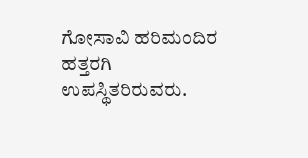ಗೋಸಾವಿ ಹರಿಮಂದಿರ ಹತ್ತರಗಿ ಉಪಸ್ಥಿತರಿರುವರು.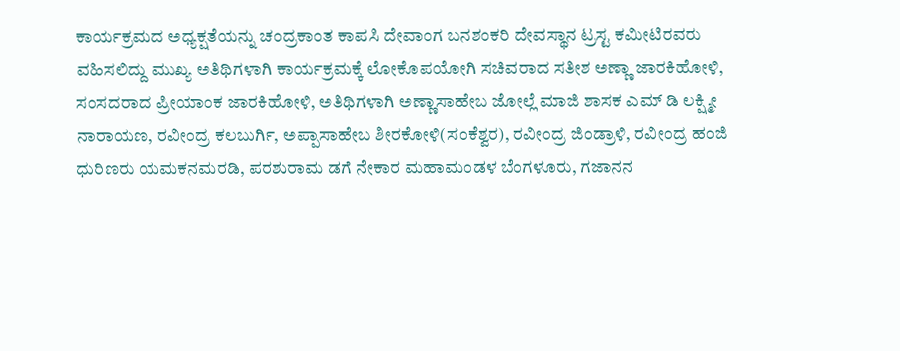ಕಾರ್ಯಕ್ರಮದ ಅಧ್ಯಕ್ಷತೆಯನ್ನು ಚಂದ್ರಕಾಂತ ಕಾಪಸಿ ದೇವಾಂಗ ಬನಶಂಕರಿ ದೇವಸ್ಥಾನ ಟ್ರಸ್ಟ ಕಮೀಟಿರವರು ವಹಿಸಲಿದ್ದು ಮುಖ್ಯ ಅತಿಥಿಗಳಾಗಿ ಕಾರ್ಯಕ್ರಮಕ್ಕೆ ಲೋಕೊಪಯೋಗಿ ಸಚಿವರಾದ ಸತೀಶ ಅಣ್ಣಾ ಜಾರಕಿಹೋಳಿ, ಸಂಸದರಾದ ಪ್ರೀಯಾಂಕ ಜಾರಕಿಹೋಳಿ, ಅತಿಥಿಗಳಾಗಿ ಅಣ್ಣಾಸಾಹೇಬ ಜೋಲ್ಲೆ ಮಾಜಿ ಶಾಸಕ ಎಮ್ ಡಿ ಲಕ್ಷ್ಮೀ ನಾರಾಯಣ, ರವೀಂದ್ರ ಕಲಬುರ್ಗಿ, ಅಪ್ಪಾಸಾಹೇಬ ಶೀರಕೋಳಿ(ಸಂಕೆಶ್ವರ), ರವೀಂದ್ರ ಜಿಂಡ್ರಾಳಿ, ರವೀಂದ್ರ ಹಂಜಿ ಧುರಿಣರು ಯಮಕನಮರಡಿ, ಪರಶುರಾಮ ಡಗೆ ನೇಕಾರ ಮಹಾಮಂಡಳ ಬೆಂಗಳೂರು, ಗಜಾನನ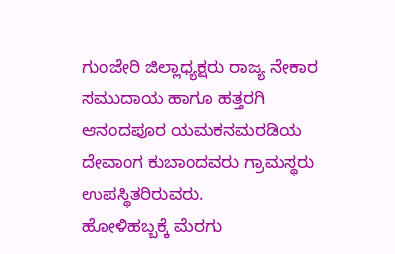ಗುಂಜೇರಿ ಜಿಲ್ಲಾಧ್ಯಕ್ಷರು ರಾಜ್ಯ ನೇಕಾರ ಸಮುದಾಯ ಹಾಗೂ ಹತ್ತರಗಿ ಆನಂದಪೂರ ಯಮಕನಮರಡಿಯ ದೇವಾಂಗ ಕುಬಾಂದವರು ಗ್ರಾಮಸ್ಥರು ಉಪಸ್ಥಿತರಿರುವರು.
ಹೋಳಿಹಬ್ಬಕ್ಕೆ ಮೆರಗು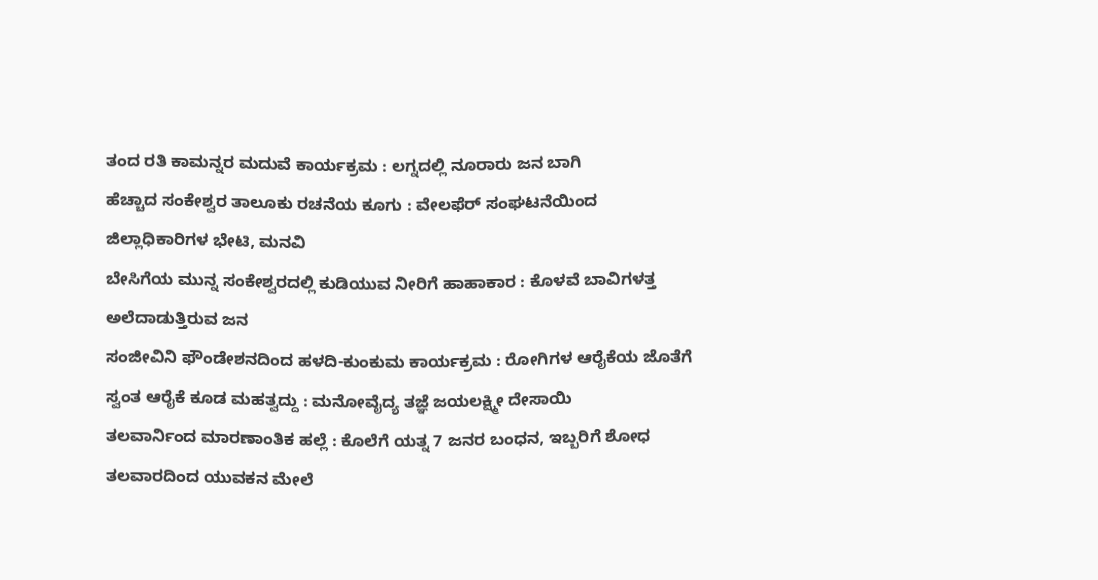ತಂದ ರತಿ ಕಾಮನ್ನರ ಮದುವೆ ಕಾರ್ಯಕ್ರಮ : ಲಗ್ನದಲ್ಲಿ ನೂರಾರು ಜನ ಬಾಗಿ
ಹೆಚ್ಚಾದ ಸಂಕೇಶ್ವರ ತಾಲೂಕು ರಚನೆಯ ಕೂಗು : ವೇಲಫೆರ್ ಸಂಘಟನೆಯಿಂದ ಜಿಲ್ಲಾಧಿಕಾರಿಗಳ ಭೇಟಿ, ಮನವಿ
ಬೇಸಿಗೆಯ ಮುನ್ನ ಸಂಕೇಶ್ವರದಲ್ಲಿ ಕುಡಿಯುವ ನೀರಿಗೆ ಹಾಹಾಕಾರ : ಕೊಳವೆ ಬಾವಿಗಳತ್ತ ಅಲೆದಾಡುತ್ತಿರುವ ಜನ
ಸಂಜೀವಿನಿ ಫೌಂಡೇಶನದಿಂದ ಹಳದಿ-ಕುಂಕುಮ ಕಾರ್ಯಕ್ರಮ : ರೋಗಿಗಳ ಆರೈಕೆಯ ಜೊತೆಗೆ ಸ್ವಂತ ಆರೈಕೆ ಕೂಡ ಮಹತ್ವದ್ದು : ಮನೋವೈದ್ಯ ತಜ್ಞೆ ಜಯಲಕ್ಷ್ಮೀ ದೇಸಾಯಿ
ತಲವಾರ್ನಿಂದ ಮಾರಣಾಂತಿಕ ಹಲ್ಲೆ : ಕೊಲೆಗೆ ಯತ್ನ 7 ಜನರ ಬಂಧನ, ಇಬ್ಬರಿಗೆ ಶೋಧ
ತಲವಾರದಿಂದ ಯುವಕನ ಮೇಲೆ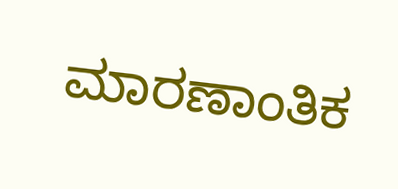ಮಾರಣಾಂತಿಕ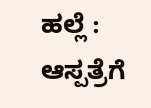ಹಲ್ಲೆ : ಆಸ್ಪತ್ರೆಗೆ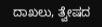ದಾಖಲು, ತ್ವೇಷದ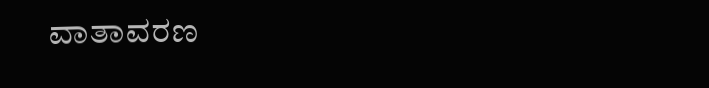ವಾತಾವರಣ